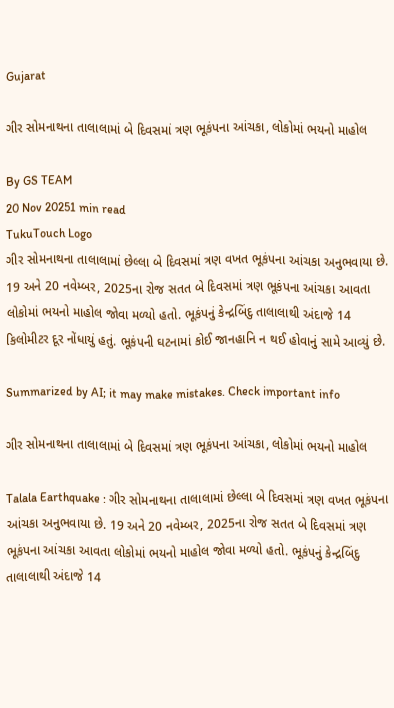Gujarat

ગીર સોમનાથના તાલાલામાં બે દિવસમાં ત્રણ ભૂકંપના આંચકા, લોકોમાં ભયનો માહોલ

By GS TEAM
20 Nov 20251 min read
TukuTouch Logo
ગીર સોમનાથના તાલાલામાં છેલ્લા બે દિવસમાં ત્રણ વખત ભૂકંપના આંચકા અનુભવાયા છે. 19 અને 20 નવેમ્બર, 2025ના રોજ સતત બે દિવસમાં ત્રણ ભૂકંપના આંચકા આવતા લોકોમાં ભયનો માહોલ જોવા મળ્યો હતો. ભૂકંપનું કેન્દ્રબિંદુ તાલાલાથી અંદાજે 14 કિલોમીટર દૂર નોંધાયું હતું. ભૂકંપની ઘટનામાં કોઈ જાનહાનિ ન થઈ હોવાનું સામે આવ્યું છે.

Summarized by AI; it may make mistakes. Check important info

ગીર સોમનાથના તાલાલામાં બે દિવસમાં ત્રણ ભૂકંપના આંચકા, લોકોમાં ભયનો માહોલ

Talala Earthquake : ગીર સોમનાથના તાલાલામાં છેલ્લા બે દિવસમાં ત્રણ વખત ભૂકંપના આંચકા અનુભવાયા છે. 19 અને 20 નવેમ્બર, 2025ના રોજ સતત બે દિવસમાં ત્રણ ભૂકંપના આંચકા આવતા લોકોમાં ભયનો માહોલ જોવા મળ્યો હતો. ભૂકંપનું કેન્દ્રબિંદુ તાલાલાથી અંદાજે 14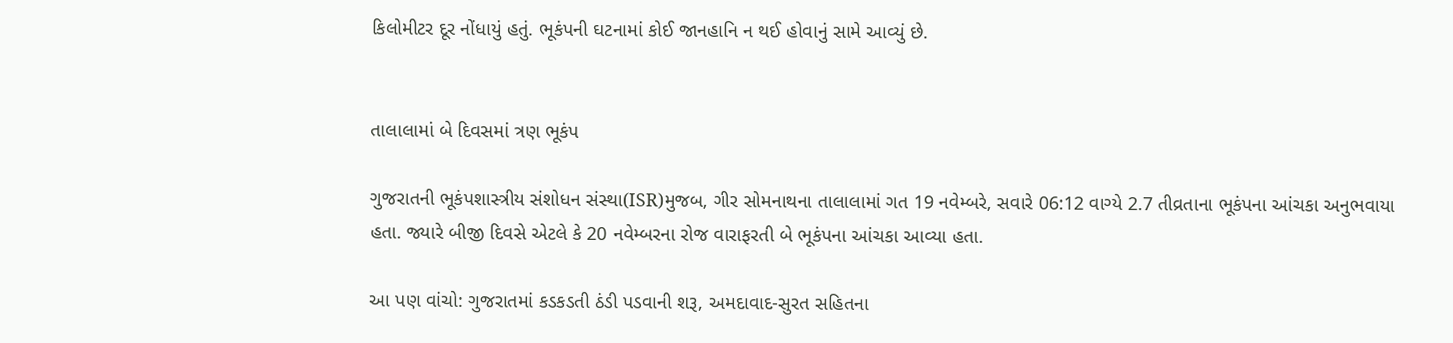કિલોમીટર દૂર નોંધાયું હતું. ભૂકંપની ઘટનામાં કોઈ જાનહાનિ ન થઈ હોવાનું સામે આવ્યું છે.


તાલાલામાં બે દિવસમાં ત્રણ ભૂકંપ

ગુજરાતની ભૂકંપશાસ્ત્રીય સંશોધન સંસ્થા(ISR)મુજબ, ગીર સોમનાથના તાલાલામાં ગત 19 નવેમ્બરે, સવારે 06:12 વાગ્યે 2.7 તીવ્રતાના ભૂકંપના આંચકા અનુભવાયા હતા. જ્યારે બીજી દિવસે એટલે કે 20 નવેમ્બરના રોજ વારાફરતી બે ભૂકંપના આંચકા આવ્યા હતા.

આ પણ વાંચો: ગુજરાતમાં કડકડતી ઠંડી પડવાની શરૂ, અમદાવાદ-સુરત સહિતના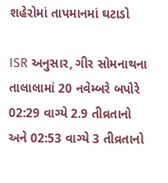શહેરોમાં તાપમાનમાં ઘટાડો

ISR અનુસાર, ગીર સોમનાથના તાલાલામાં 20 નવેમ્બરે બપોરે 02:29 વાગ્યે 2.9 તીવ્રતાનો અને 02:53 વાગ્યે 3 તીવ્રતાનો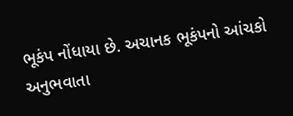ભૂકંપ નોંધાયા છે. અચાનક ભૂકંપનો આંચકો અનુભવાતા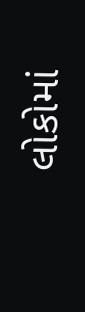લોકોમાં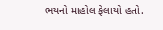ભયનો માહોલ ફેલાયો હતો.